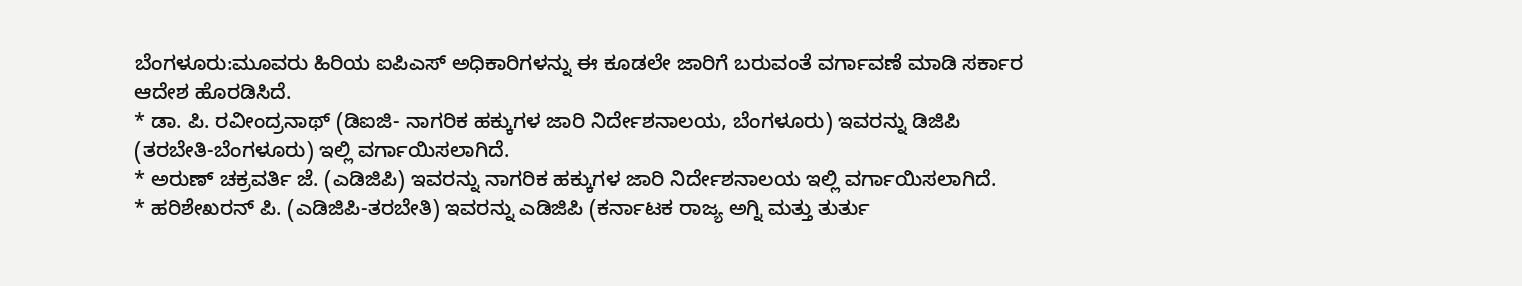ಬೆಂಗಳೂರು:ಮೂವರು ಹಿರಿಯ ಐಪಿಎಸ್ ಅಧಿಕಾರಿಗಳನ್ನು ಈ ಕೂಡಲೇ ಜಾರಿಗೆ ಬರುವಂತೆ ವರ್ಗಾವಣೆ ಮಾಡಿ ಸರ್ಕಾರ ಆದೇಶ ಹೊರಡಿಸಿದೆ.
* ಡಾ. ಪಿ. ರವೀಂದ್ರನಾಥ್ (ಡಿಐಜಿ- ನಾಗರಿಕ ಹಕ್ಕುಗಳ ಜಾರಿ ನಿರ್ದೇಶನಾಲಯ, ಬೆಂಗಳೂರು) ಇವರನ್ನು ಡಿಜಿಪಿ (ತರಬೇತಿ-ಬೆಂಗಳೂರು) ಇಲ್ಲಿ ವರ್ಗಾಯಿಸಲಾಗಿದೆ.
* ಅರುಣ್ ಚಕ್ರವರ್ತಿ ಜೆ. (ಎಡಿಜಿಪಿ) ಇವರನ್ನು ನಾಗರಿಕ ಹಕ್ಕುಗಳ ಜಾರಿ ನಿರ್ದೇಶನಾಲಯ ಇಲ್ಲಿ ವರ್ಗಾಯಿಸಲಾಗಿದೆ.
* ಹರಿಶೇಖರನ್ ಪಿ. (ಎಡಿಜಿಪಿ-ತರಬೇತಿ) ಇವರನ್ನು ಎಡಿಜಿಪಿ (ಕರ್ನಾಟಕ ರಾಜ್ಯ ಅಗ್ನಿ ಮತ್ತು ತುರ್ತು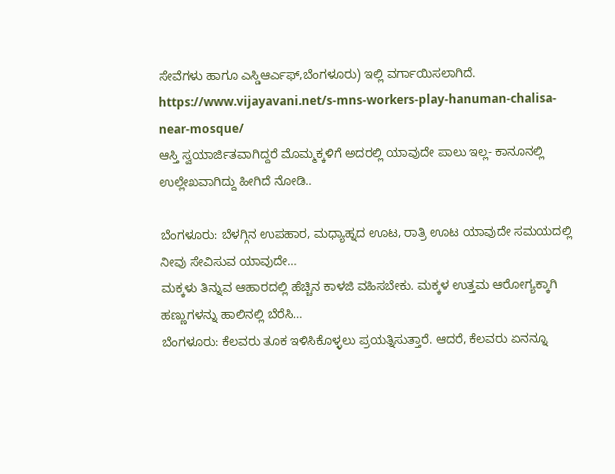ಸೇವೆಗಳು ಹಾಗೂ ಎಸ್ಡಿಆರ್ಎಫ್,ಬೆಂಗಳೂರು) ಇಲ್ಲಿ ವರ್ಗಾಯಿಸಲಾಗಿದೆ.
https://www.vijayavani.net/s-mns-workers-play-hanuman-chalisa-near-mosque/
ಆಸ್ತಿ ಸ್ವಯಾರ್ಜಿತವಾಗಿದ್ದರೆ ಮೊಮ್ಮಕ್ಕಳಿಗೆ ಅದರಲ್ಲಿ ಯಾವುದೇ ಪಾಲು ಇಲ್ಲ- ಕಾನೂನಲ್ಲಿ ಉಲ್ಲೇಖವಾಗಿದ್ದು ಹೀಗಿದೆ ನೋಡಿ..

ಬೆಂಗಳೂರು: ಬೆಳಗ್ಗಿನ ಉಪಹಾರ, ಮಧ್ಯಾಹ್ನದ ಊಟ, ರಾತ್ರಿ ಊಟ ಯಾವುದೇ ಸಮಯದಲ್ಲಿ ನೀವು ಸೇವಿಸುವ ಯಾವುದೇ…
ಮಕ್ಕಳು ತಿನ್ನುವ ಆಹಾರದಲ್ಲಿ ಹೆಚ್ಚಿನ ಕಾಳಜಿ ವಹಿಸಬೇಕು. ಮಕ್ಕಳ ಉತ್ತಮ ಆರೋಗ್ಯಕ್ಕಾಗಿ ಹಣ್ಣುಗಳನ್ನು ಹಾಲಿನಲ್ಲಿ ಬೆರೆಸಿ…
ಬೆಂಗಳೂರು: ಕೆಲವರು ತೂಕ ಇಳಿಸಿಕೊಳ್ಳಲು ಪ್ರಯತ್ನಿಸುತ್ತಾರೆ. ಆದರೆ, ಕೆಲವರು ಏನನ್ನೂ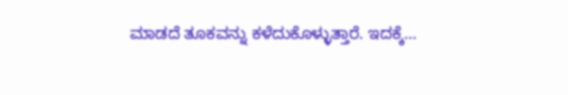ಮಾಡದೆ ತೂಕವನ್ನು ಕಳೆದುಕೊಳ್ಳುತ್ತಾರೆ. ಇದಕ್ಕೆ…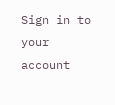Sign in to your account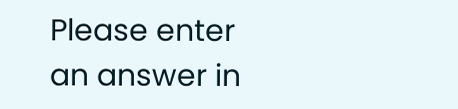Please enter an answer in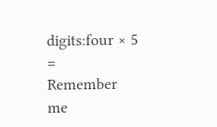digits:four × 5 =
Remember me